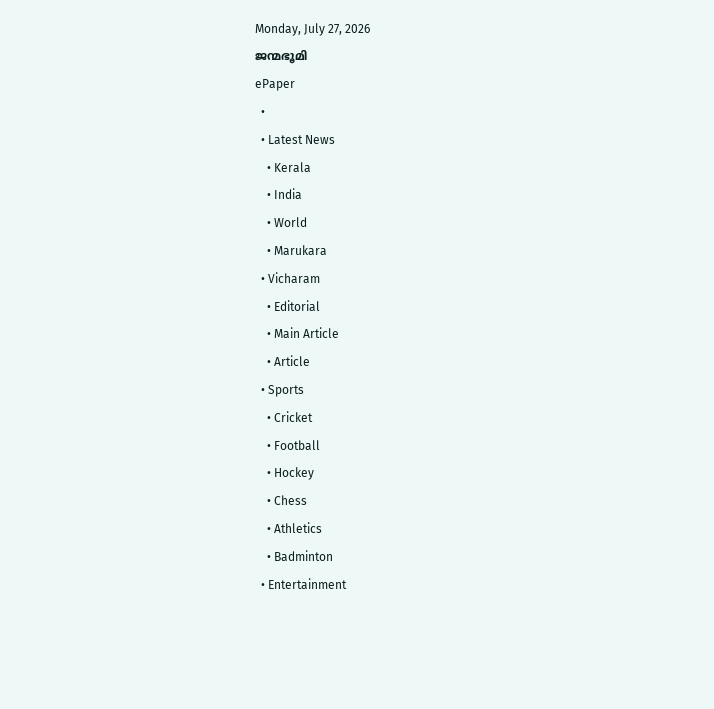Monday, July 27, 2026
ജന്മഭൂമി
ePaper
  •
  • Latest News
    • Kerala
    • India
    • World
    • Marukara
  • Vicharam
    • Editorial
    • Main Article
    • Article
  • Sports
    • Cricket
    • Football
    • Hockey
    • Chess
    • Athletics
    • Badminton
  • Entertainment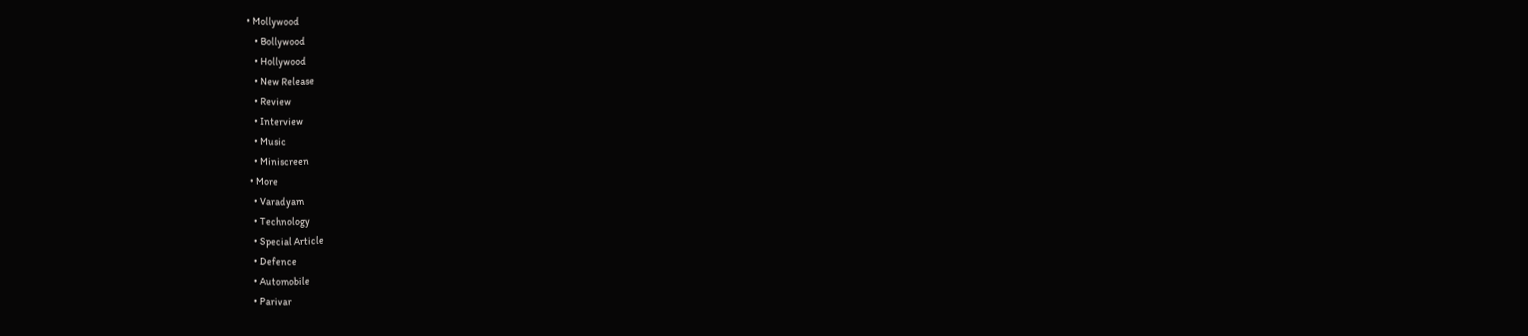• Mollywood
    • Bollywood
    • Hollywood
    • New Release
    • Review
    • Interview
    • Music
    • Miniscreen
  • More
    • Varadyam
    • Technology
    • Special Article
    • Defence
    • Automobile
    • Parivar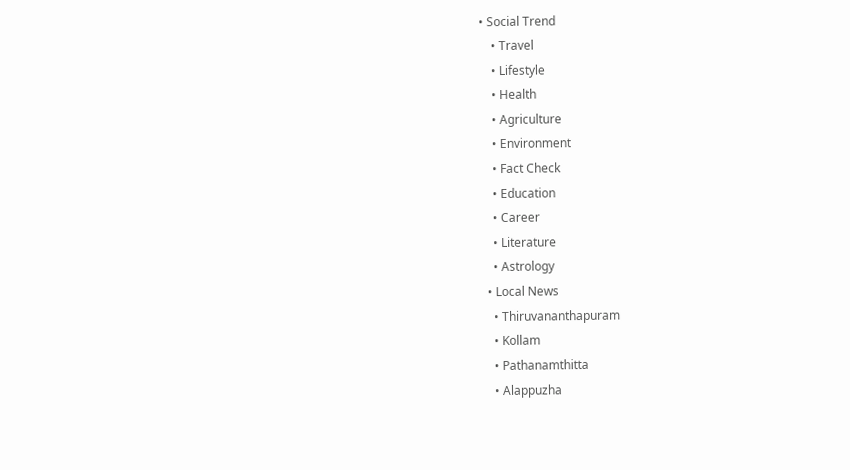• Social Trend
    • Travel
    • Lifestyle
    • Health
    • Agriculture
    • Environment
    • Fact Check
    • Education
    • Career
    • Literature
    • Astrology
  • Local News
    • Thiruvananthapuram
    • Kollam
    • Pathanamthitta
    • Alappuzha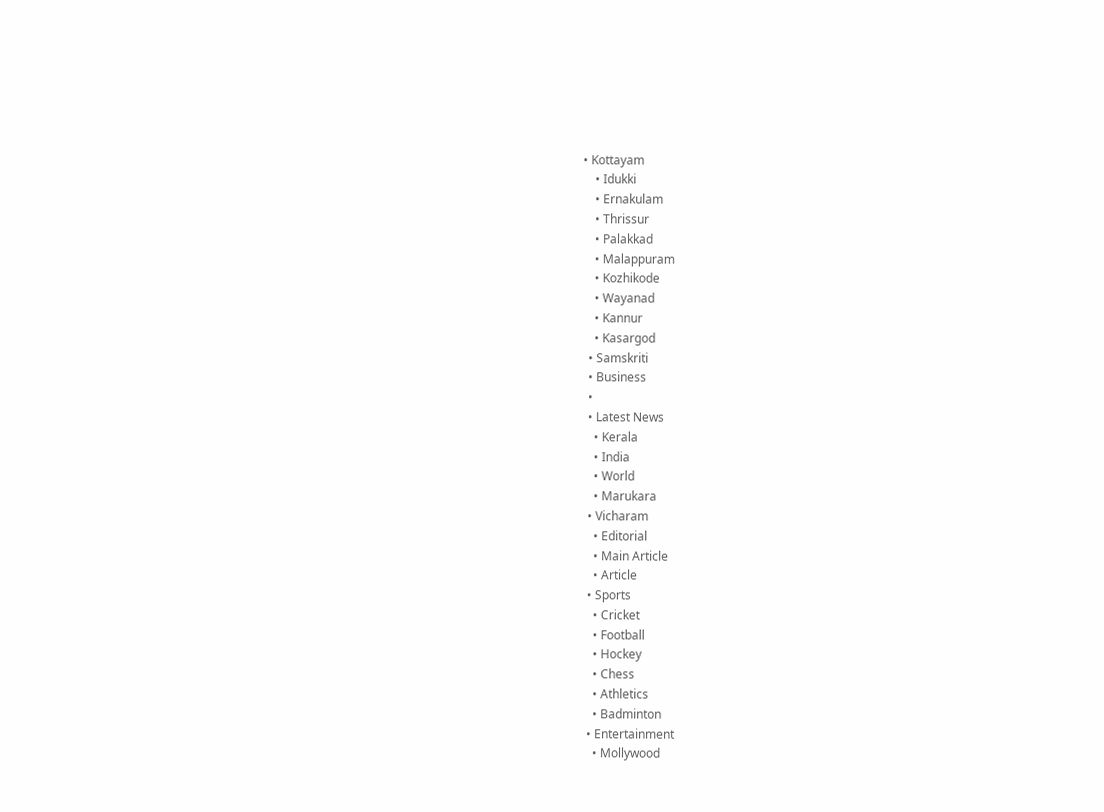• Kottayam
    • Idukki
    • Ernakulam
    • Thrissur
    • Palakkad
    • Malappuram
    • Kozhikode
    • Wayanad
    • Kannur
    • Kasargod
  • Samskriti
  • Business
  •
  • Latest News
    • Kerala
    • India
    • World
    • Marukara
  • Vicharam
    • Editorial
    • Main Article
    • Article
  • Sports
    • Cricket
    • Football
    • Hockey
    • Chess
    • Athletics
    • Badminton
  • Entertainment
    • Mollywood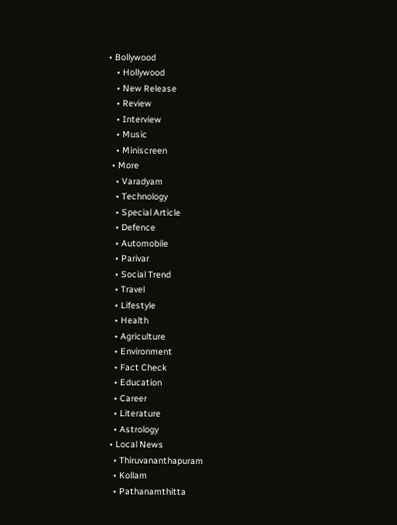• Bollywood
    • Hollywood
    • New Release
    • Review
    • Interview
    • Music
    • Miniscreen
  • More
    • Varadyam
    • Technology
    • Special Article
    • Defence
    • Automobile
    • Parivar
    • Social Trend
    • Travel
    • Lifestyle
    • Health
    • Agriculture
    • Environment
    • Fact Check
    • Education
    • Career
    • Literature
    • Astrology
  • Local News
    • Thiruvananthapuram
    • Kollam
    • Pathanamthitta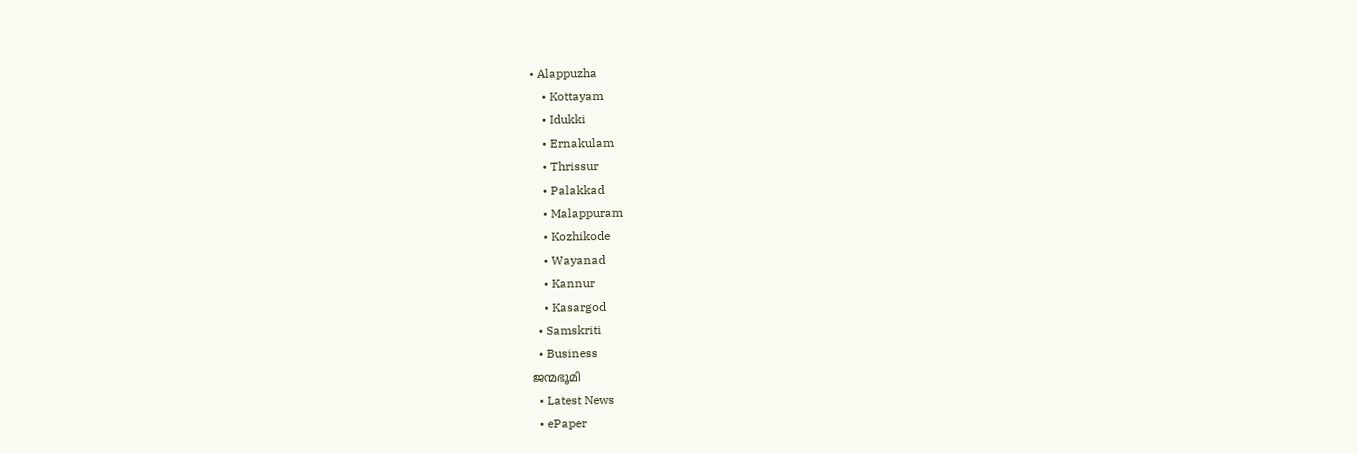• Alappuzha
    • Kottayam
    • Idukki
    • Ernakulam
    • Thrissur
    • Palakkad
    • Malappuram
    • Kozhikode
    • Wayanad
    • Kannur
    • Kasargod
  • Samskriti
  • Business
ജന്മഭൂമി
  • Latest News
  • ePaper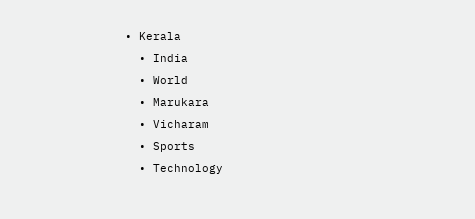• Kerala
  • India
  • World
  • Marukara
  • Vicharam
  • Sports
  • Technology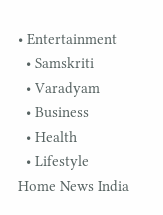• Entertainment
  • Samskriti
  • Varadyam
  • Business
  • Health
  • Lifestyle
Home News India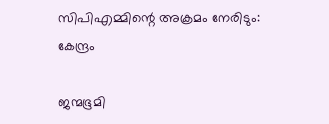സിപിഎമ്മിന്റെ അക്രമം നേരിടും: കേന്ദ്രം

ജന്മഭൂമി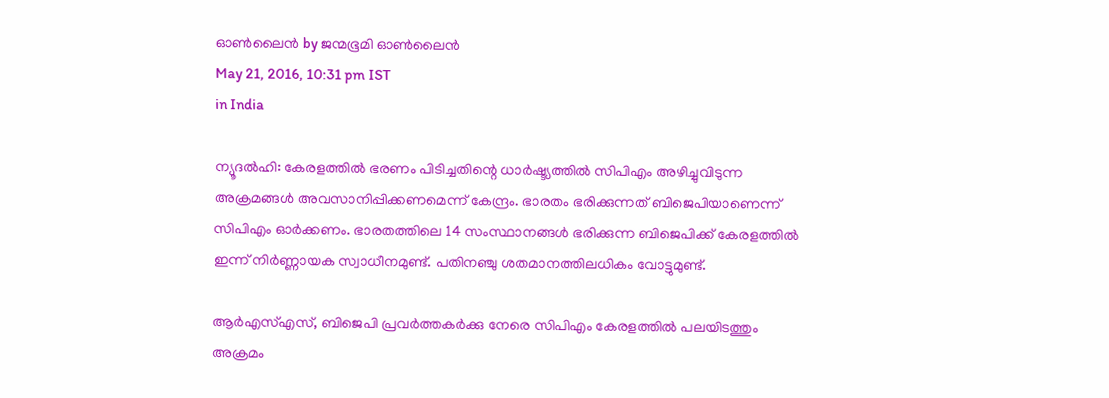ഓണ്‍ലൈന്‍ by ജന്മഭൂമി ഓണ്‍ലൈന്‍
May 21, 2016, 10:31 pm IST
in India

ന്യൂദല്‍ഹി: കേരളത്തില്‍ ഭരണം പിടിച്ചതിന്റെ ധാര്‍ഷ്ട്യത്തില്‍ സിപിഎം അഴിച്ചുവിടുന്ന അക്രമങ്ങള്‍ അവസാനിപ്പിക്കണമെന്ന് കേന്ദ്രം. ഭാരതം ഭരിക്കുന്നത് ബിജെപിയാണെന്ന് സിപിഎം ഓര്‍ക്കണം. ഭാരതത്തിലെ 14 സംസ്ഥാനങ്ങള്‍ ഭരിക്കുന്ന ബിജെപിക്ക് കേരളത്തില്‍ ഇന്ന് നിര്‍ണ്ണായക സ്വാധീനമുണ്ട്. പതിനഞ്ചു ശതമാനത്തിലധികം വോട്ടുമുണ്ട്.

ആര്‍എസ്എസ്, ബിജെപി പ്രവര്‍ത്തകര്‍ക്കു നേരെ സിപിഎം കേരളത്തില്‍ പലയിടത്തും അക്രമം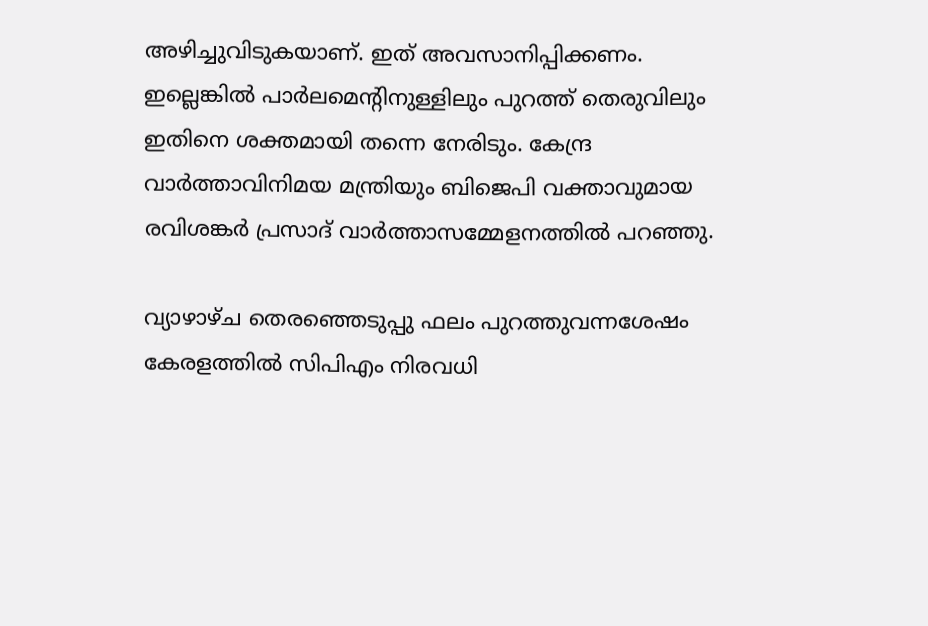അഴിച്ചുവിടുകയാണ്. ഇത് അവസാനിപ്പിക്കണം. ഇല്ലെങ്കില്‍ പാര്‍ലമെന്റിനുള്ളിലും പുറത്ത് തെരുവിലും  ഇതിനെ ശക്തമായി തന്നെ നേരിടും. കേന്ദ്ര വാര്‍ത്താവിനിമയ മന്ത്രിയും ബിജെപി വക്താവുമായ രവിശങ്കര്‍ പ്രസാദ് വാര്‍ത്താസമ്മേളനത്തില്‍ പറഞ്ഞു.

വ്യാഴാഴ്ച തെരഞ്ഞെടുപ്പു ഫലം പുറത്തുവന്നശേഷം കേരളത്തില്‍ സിപിഎം നിരവധി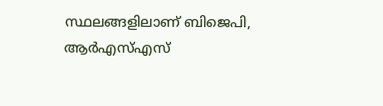സ്ഥലങ്ങളിലാണ് ബിജെപി, ആര്‍എസ്എസ്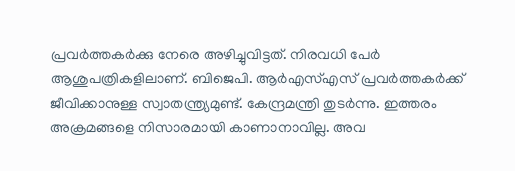പ്രവര്‍ത്തകര്‍ക്കു നേരെ അഴിച്ചുവിട്ടത്. നിരവധി പേര്‍ ആശുപത്രികളിലാണ്. ബിജെപി. ആര്‍എസ്എസ് പ്രവര്‍ത്തകര്‍ക്ക് ജീവിക്കാനുള്ള സ്വാതന്ത്ര്യമുണ്ട്. കേന്ദ്രമന്ത്രി തുടര്‍ന്നു. ഇത്തരം അക്രമങ്ങളെ നിസാരമായി കാണാനാവില്ല. അവ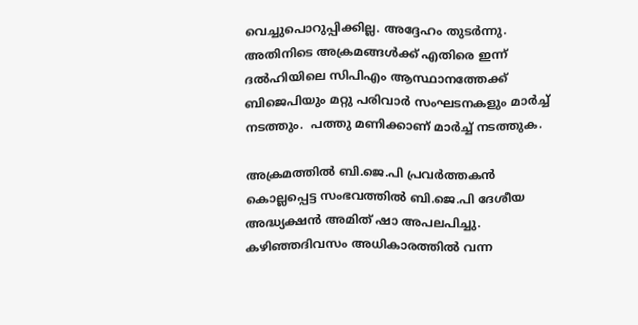വെച്ചുപൊറുപ്പിക്കില്ല. അദ്ദേഹം തുടര്‍ന്നു. അതിനിടെ അക്രമങ്ങള്‍ക്ക് എതിരെ ഇന്ന് ദല്‍ഹിയിലെ സിപിഎം ആസ്ഥാനത്തേക്ക് ബിജെപിയും മറ്റു പരിവാര്‍ സംഘടനകളും മാര്‍ച്ച് നടത്തും.  പത്തു മണിക്കാണ് മാര്‍ച്ച് നടത്തുക.

അക്രമത്തില്‍ ബി.ജെ.പി പ്രവര്‍ത്തകന്‍ കൊല്ലപ്പെട്ട സംഭവത്തില്‍ ബി.ജെ.പി ദേശീയ അദ്ധ്യക്ഷന്‍ അമിത് ഷാ അപലപിച്ചു. കഴിഞ്ഞദിവസം അധികാരത്തില്‍ വന്ന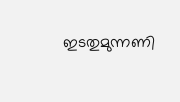ഇടതുമുന്നണി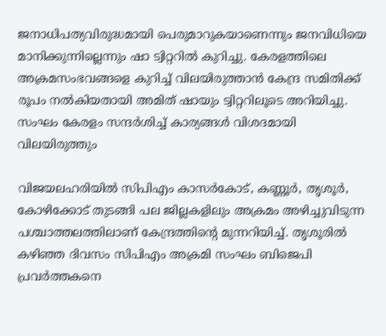ജനാധിപത്യവിരുദ്ധമായി പെരുമാറുകയാണെന്നും ജനവിധിയെ മാനിക്കുന്നില്ലെന്നും ഷാ ട്വിറ്ററില്‍ കുറിച്ചു. കേരളത്തിലെ അക്രമസംഭവങ്ങളെ കുറിച്ച് വിലയിരുത്താന്‍ കേന്ദ്ര സമിതിക്ക് രൂപം നല്‍കിയതായി അമിത് ഷായും ട്വിറ്ററിലൂടെ അറിയിച്ചു. സംഘം കേരളം സന്ദര്‍ശിച്ച് കാര്യങ്ങള്‍ വിശദമായി വിലയിരുത്തും

വിജയലഹരിയില്‍ സിപിഎം കാസര്‍കോട്, കണ്ണൂര്‍, തൃശൂര്‍, കോഴിക്കോട് തുടങ്ങി പല ജില്ലകളിലും അക്രമം അഴിച്ചുവിടുന്ന പശ്ചാത്തലത്തിലാണ് കേന്ദ്രത്തിന്റെ മുന്നറിയിച്ച്. തൃശൂരില്‍ കഴിഞ്ഞ ദിവസം സിപിഎം അക്രമി സംഘം ബിജെപി പ്രവര്‍ത്തകനെ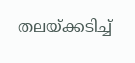തലയ്‌ക്കടിച്ച്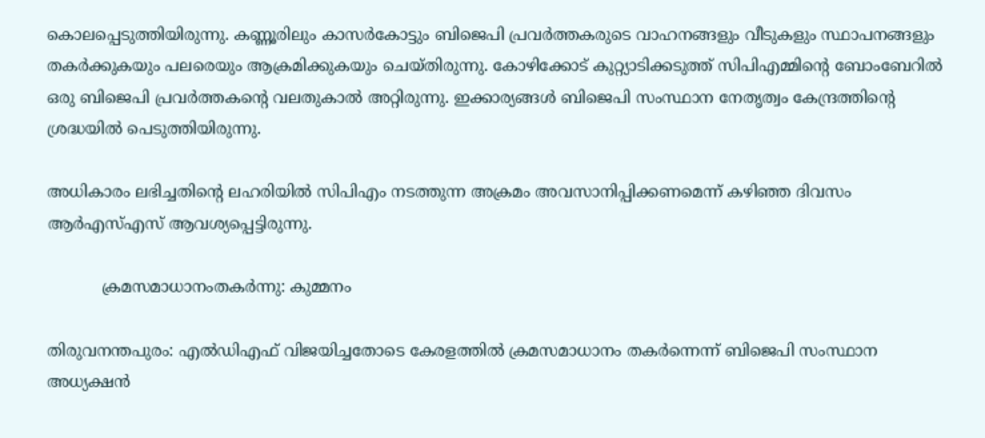കൊലപ്പെടുത്തിയിരുന്നു. കണ്ണൂരിലും കാസര്‍കോട്ടും ബിജെപി പ്രവര്‍ത്തകരുടെ വാഹനങ്ങളും വീടുകളും സ്ഥാപനങ്ങളും തകര്‍ക്കുകയും പലരെയും ആക്രമിക്കുകയും ചെയ്തിരുന്നു. കോഴിക്കോട് കുറ്റ്യാടിക്കടുത്ത് സിപിഎമ്മിന്റെ ബോംബേറില്‍ ഒരു ബിജെപി പ്രവര്‍ത്തകന്റെ വലതുകാല്‍ അറ്റിരുന്നു. ഇക്കാര്യങ്ങള്‍ ബിജെപി സംസ്ഥാന നേതൃത്വം കേന്ദ്രത്തിന്റെ ശ്രദ്ധയില്‍ പെടുത്തിയിരുന്നു.

അധികാരം ലഭിച്ചതിന്റെ ലഹരിയില്‍ സിപിഎം നടത്തുന്ന അക്രമം അവസാനിപ്പിക്കണമെന്ന് കഴിഞ്ഞ ദിവസം ആര്‍എസ്എസ് ആവശ്യപ്പെട്ടിരുന്നു.

           ക്രമസമാധാനംതകര്‍ന്നു: കുമ്മനം

തിരുവനന്തപുരം: എല്‍ഡിഎഫ് വിജയിച്ചതോടെ കേരളത്തില്‍ ക്രമസമാധാനം തകര്‍ന്നെന്ന് ബിജെപി സംസ്ഥാന അധ്യക്ഷന്‍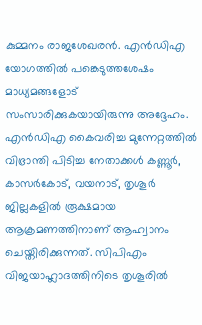കുമ്മനം രാജശേഖരന്‍. എന്‍ഡിഎ യോഗത്തില്‍ പങ്കെടുത്തശേഷം മാധ്യമങ്ങളോട് സംസാരിക്കുകയായിരുന്നു അദ്ദേഹം.  എന്‍ഡിഎ കൈവരിച്ച മുന്നേറ്റത്തില്‍ വിഭ്രാന്തി പിടിച്ച നേതാക്കള്‍ കണ്ണൂര്‍, കാസര്‍കോട്, വയനാട്, തൃശൂര്‍ ജില്ലകളില്‍ രൂക്ഷമായ ആക്രമണത്തിനാണ് ആഹ്വാനം ചെയ്തിരിക്കുന്നത്. സിപിഎം വിജയാഹ്ലാദത്തിനിടെ തൃശൂരില്‍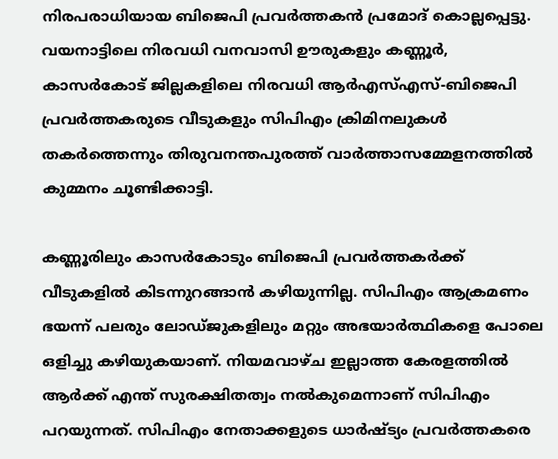നിരപരാധിയായ ബിജെപി പ്രവര്‍ത്തകന്‍ പ്രമോദ് കൊല്ലപ്പെട്ടു. വയനാട്ടിലെ നിരവധി വനവാസി ഊരുകളും കണ്ണൂര്‍, കാസര്‍കോട് ജില്ലകളിലെ നിരവധി ആര്‍എസ്എസ്-ബിജെപി പ്രവര്‍ത്തകരുടെ വീടുകളും സിപിഎം ക്രിമിനലുകള്‍ തകര്‍ത്തെന്നും തിരുവനന്തപുരത്ത് വാര്‍ത്താസമ്മേളനത്തില്‍ കുമ്മനം ചൂണ്ടിക്കാട്ടി.

കണ്ണൂരിലും കാസര്‍കോടും ബിജെപി പ്രവര്‍ത്തകര്‍ക്ക് വീടുകളില്‍ കിടന്നുറങ്ങാന്‍ കഴിയുന്നില്ല. സിപിഎം ആക്രമണം ഭയന്ന് പലരും ലോഡ്ജുകളിലും മറ്റും അഭയാര്‍ത്ഥികളെ പോലെ ഒളിച്ചു കഴിയുകയാണ്. നിയമവാഴ്ച ഇല്ലാത്ത കേരളത്തില്‍ ആര്‍ക്ക് എന്ത് സുരക്ഷിതത്വം നല്‍കുമെന്നാണ് സിപിഎം പറയുന്നത്. സിപിഎം നേതാക്കളുടെ ധാര്‍ഷ്ട്യം പ്രവര്‍ത്തകരെ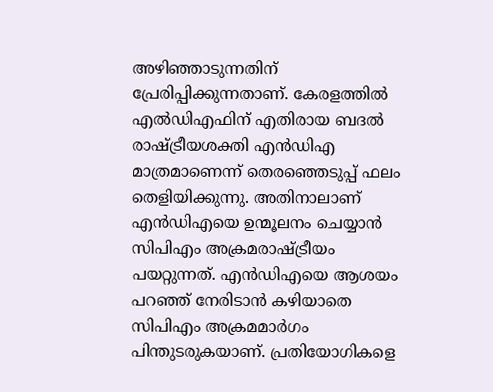അഴിഞ്ഞാടുന്നതിന് പ്രേരിപ്പിക്കുന്നതാണ്. കേരളത്തില്‍ എല്‍ഡിഎഫിന് എതിരായ ബദല്‍ രാഷ്‌ട്രീയശക്തി എന്‍ഡിഎ മാത്രമാണെന്ന് തെരഞ്ഞെടുപ്പ് ഫലം തെളിയിക്കുന്നു. അതിനാലാണ് എന്‍ഡിഎയെ ഉന്മൂലനം ചെയ്യാന്‍ സിപിഎം അക്രമരാഷ്‌ട്രീയം പയറ്റുന്നത്. എന്‍ഡിഎയെ ആശയം പറഞ്ഞ് നേരിടാന്‍ കഴിയാതെ സിപിഎം അക്രമമാര്‍ഗം പിന്തുടരുകയാണ്. പ്രതിയോഗികളെ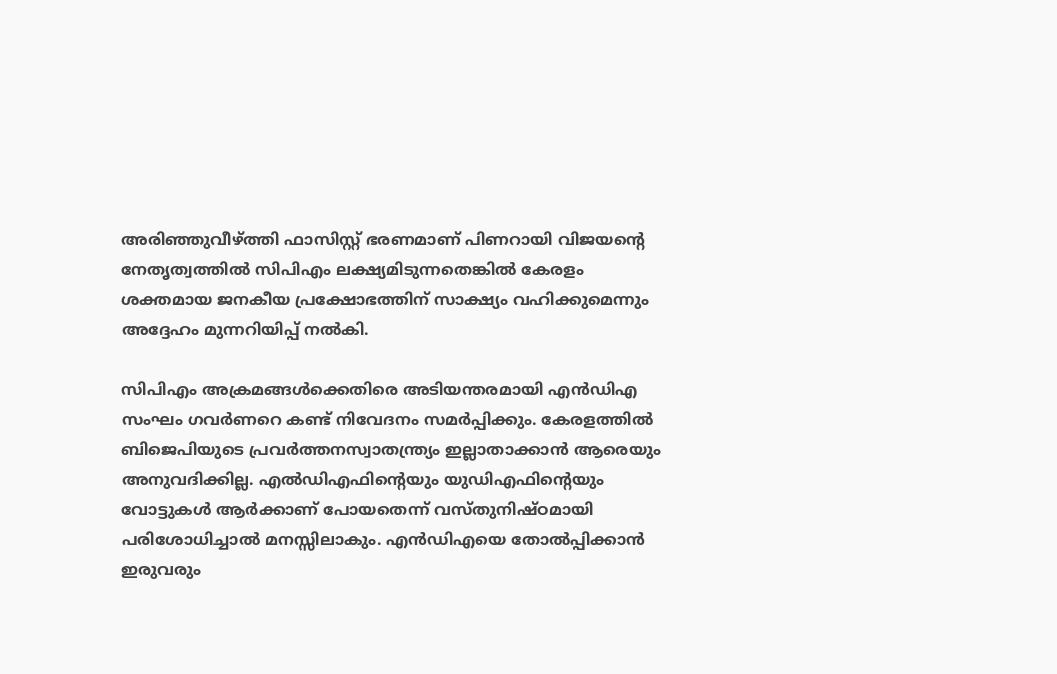അരിഞ്ഞുവീഴ്‌ത്തി ഫാസിസ്റ്റ് ഭരണമാണ് പിണറായി വിജയന്റെ നേതൃത്വത്തില്‍ സിപിഎം ലക്ഷ്യമിടുന്നതെങ്കില്‍ കേരളം ശക്തമായ ജനകീയ പ്രക്ഷോഭത്തിന് സാക്ഷ്യം വഹിക്കുമെന്നും അദ്ദേഹം മുന്നറിയിപ്പ് നല്‍കി.

സിപിഎം അക്രമങ്ങള്‍ക്കെതിരെ അടിയന്തരമായി എന്‍ഡിഎ സംഘം ഗവര്‍ണറെ കണ്ട് നിവേദനം സമര്‍പ്പിക്കും. കേരളത്തില്‍ ബിജെപിയുടെ പ്രവര്‍ത്തനസ്വാതന്ത്ര്യം ഇല്ലാതാക്കാന്‍ ആരെയും അനുവദിക്കില്ല. എല്‍ഡിഎഫിന്റെയും യുഡിഎഫിന്റെയും വോട്ടുകള്‍ ആര്‍ക്കാണ് പോയതെന്ന് വസ്തുനിഷ്ഠമായി പരിശോധിച്ചാല്‍ മനസ്സിലാകും. എന്‍ഡിഎയെ തോല്‍പ്പിക്കാന്‍ ഇരുവരും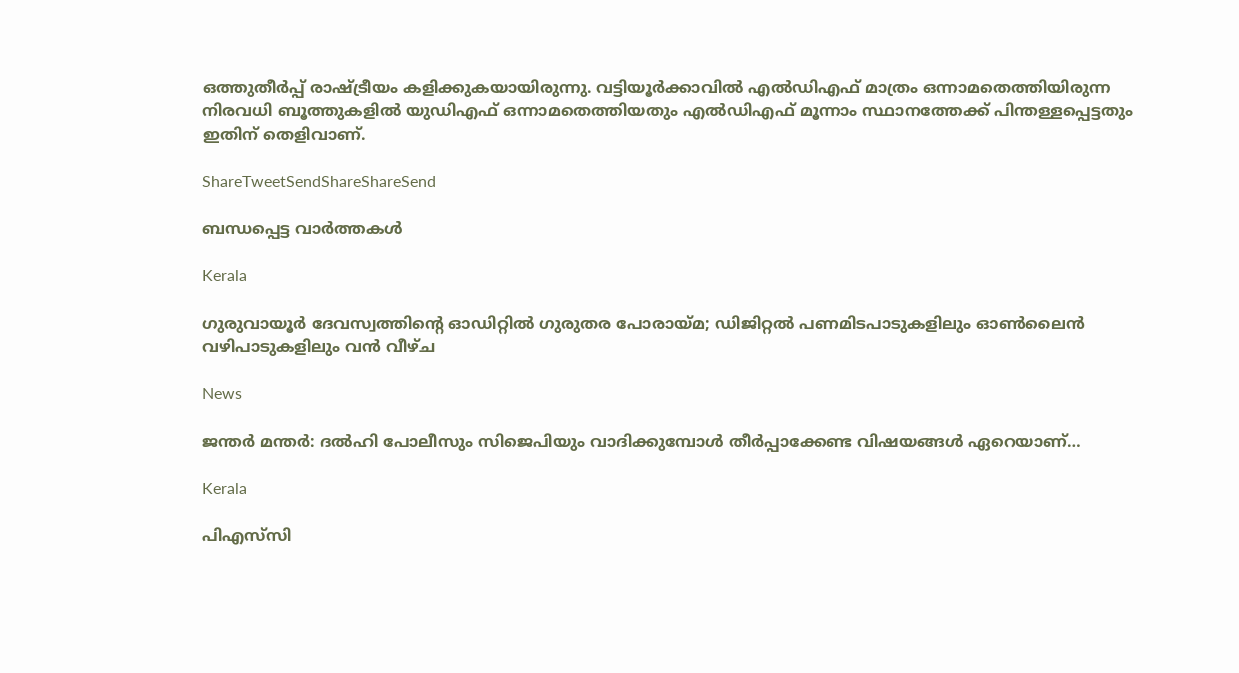ഒത്തുതീര്‍പ്പ് രാഷ്‌ട്രീയം കളിക്കുകയായിരുന്നു. വട്ടിയൂര്‍ക്കാവില്‍ എല്‍ഡിഎഫ് മാത്രം ഒന്നാമതെത്തിയിരുന്ന നിരവധി ബൂത്തുകളില്‍ യുഡിഎഫ് ഒന്നാമതെത്തിയതും എല്‍ഡിഎഫ് മൂന്നാം സ്ഥാനത്തേക്ക് പിന്തള്ളപ്പെട്ടതും ഇതിന് തെളിവാണ്.

ShareTweetSendShareShareSend

ബന്ധപ്പെട്ട വാര്‍ത്തകള്‍

Kerala

ഗുരുവായൂർ ദേവസ്വത്തിന്റെ ഓഡിറ്റിൽ ഗുരുതര പോരായ്‌മ; ഡിജിറ്റൽ പണമിടപാടുകളിലും ഓൺലൈൻ വഴിപാടുകളിലും വൻ വീഴ്ച

News

ജന്തർ മന്തർ: ദൽഹി പോലീസും സിജെപിയും വാദിക്കുമ്പോൾ തീർപ്പാക്കേണ്ട വിഷയങ്ങൾ ഏറെയാണ്…

Kerala

പിഎസ്‌സി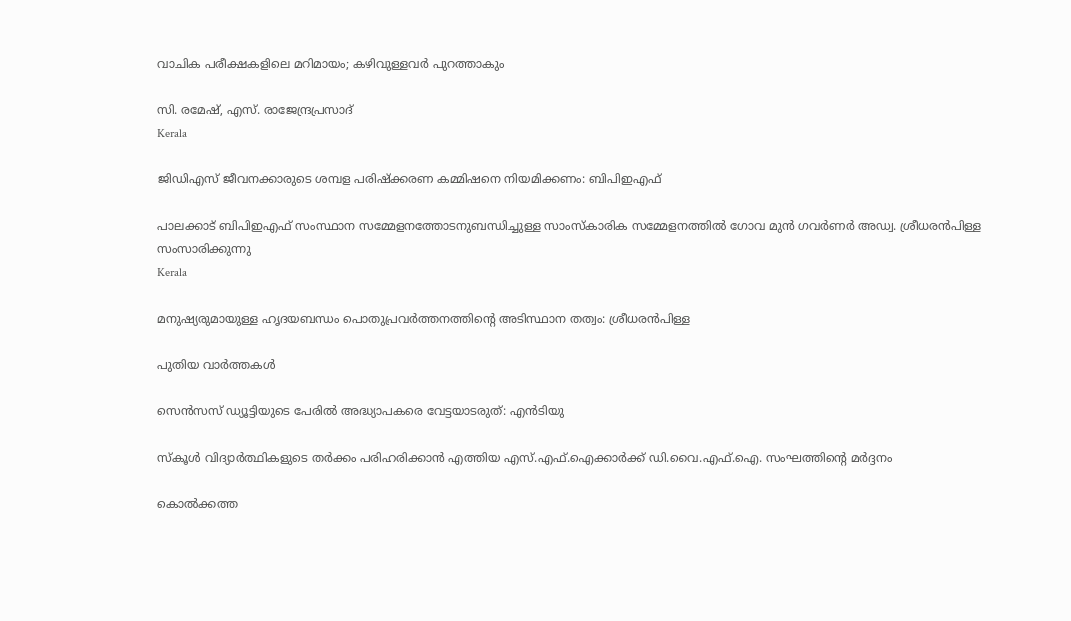വാചിക പരീക്ഷകളിലെ മറിമായം; കഴിവുള്ളവര്‍ പുറത്താകും

സി. രമേഷ്, എസ്. രാജേന്ദ്രപ്രസാദ്
Kerala

ജിഡിഎസ് ജീവനക്കാരുടെ ശമ്പള പരിഷ്‌ക്കരണ കമ്മിഷനെ നിയമിക്കണം: ബിപിഇഎഫ്

പാലക്കാട് ബിപിഇഎഫ് സംസ്ഥാന സമ്മേളനത്തോടനുബന്ധിച്ചുള്ള സാംസ്‌കാരിക സമ്മേളനത്തില്‍ ഗോവ മുന്‍ ഗവര്‍ണര്‍ അഡ്വ. ശ്രീധരന്‍പിള്ള സംസാരിക്കുന്നു
Kerala

മനുഷ്യരുമായുള്ള ഹൃദയബന്ധം പൊതുപ്രവര്‍ത്തനത്തിന്റെ അടിസ്ഥാന തത്വം: ശ്രീധരന്‍പിള്ള

പുതിയ വാര്‍ത്തകള്‍

സെന്‍സസ് ഡ്യൂട്ടിയുടെ പേരില്‍ അദ്ധ്യാപകരെ വേട്ടയാടരുത്: എന്‍ടിയു

സ്‌കൂൾ വിദ്യാർത്ഥികളുടെ തർക്കം പരിഹരിക്കാൻ എത്തിയ എസ്.എഫ്.ഐക്കാർക്ക് ഡി.വൈ.എഫ്.ഐ. സംഘത്തിന്റെ മർദ്ദനം

കൊല്‍ക്കത്ത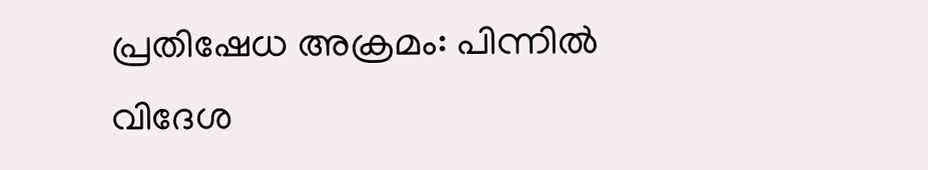പ്രതിഷേധ അക്രമം: പിന്നില്‍ വിദേശ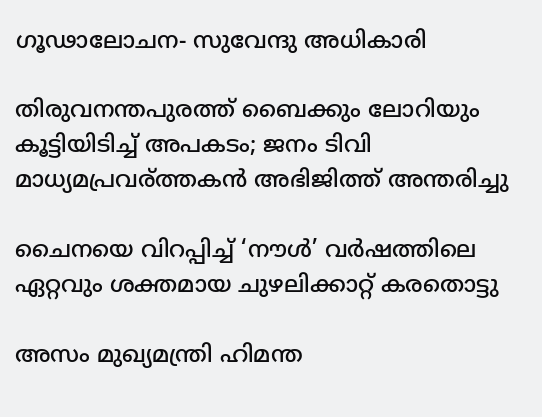ഗൂഢാലോചന- സുവേന്ദു അധികാരി

തിരുവനന്തപുരത്ത് ബൈക്കും ലോറിയും കൂട്ടിയിടിച്ച് അപകടം; ജനം ടിവി മാധ്യമപ്രവര്ത്തകൻ അഭിജിത്ത് അന്തരിച്ചു

ചൈനയെ വിറപ്പിച്ച് ‘നൗള്‍’ വര്‍ഷത്തിലെ ഏറ്റവും ശക്തമായ ചുഴലിക്കാറ്റ് കരതൊട്ടു

അസം മുഖ്യമന്ത്രി ഹിമന്ത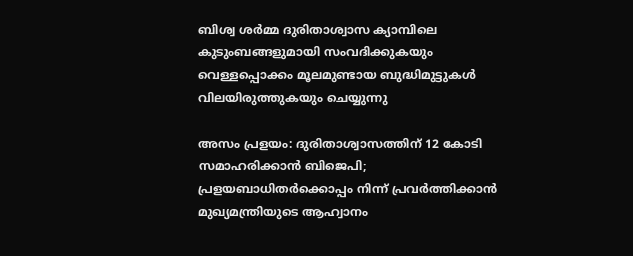ബിശ്വ ശര്‍മ്മ ദുരിതാശ്വാസ ക്യാമ്പിലെ കുടുംബങ്ങളുമായി സംവദിക്കുകയും വെള്ളപ്പൊക്കം മൂലമുണ്ടായ ബുദ്ധിമുട്ടുകള്‍ വിലയിരുത്തുകയും ചെയ്യുന്നു

അസം പ്രളയം: ദുരിതാശ്വാസത്തിന് 12 കോടി സമാഹരിക്കാന്‍ ബിജെപി; പ്രളയബാധിതര്‍ക്കൊപ്പം നിന്ന് പ്രവര്‍ത്തിക്കാന്‍ മുഖ്യമന്ത്രിയുടെ ആഹ്വാനം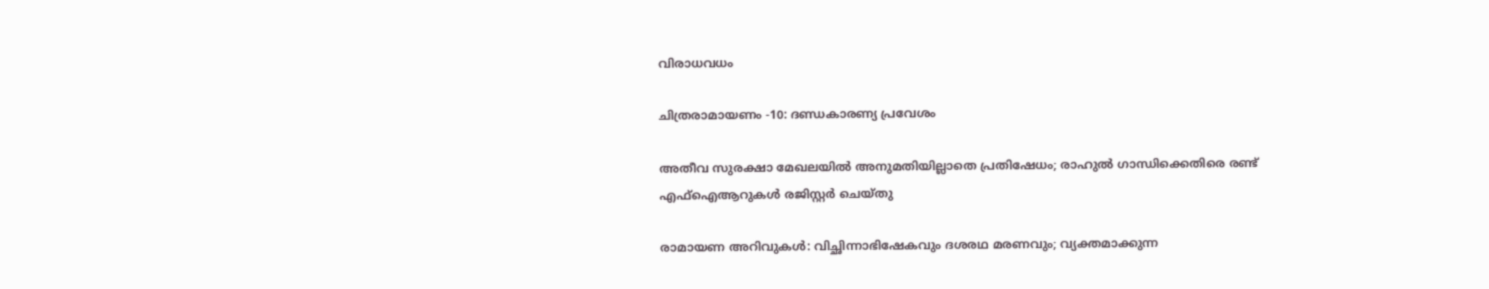വിരാധവധം

ചിത്രരാമായണം -10: ദണ്ഡകാരണ്യ പ്രവേശം

അതീവ സുരക്ഷാ മേഖലയില്‍ അനുമതിയില്ലാതെ പ്രതിഷേധം; രാഹുൽ ഗാന്ധിക്കെതിരെ രണ്ട് എഫ്‌ഐആറുകൾ രജിസ്റ്റർ ചെയ്തു

രാമായണ അറിവുകള്‍: വിച്ഛിന്നാഭിഷേകവും ദശരഥ മരണവും; വ്യക്തമാക്കുന്ന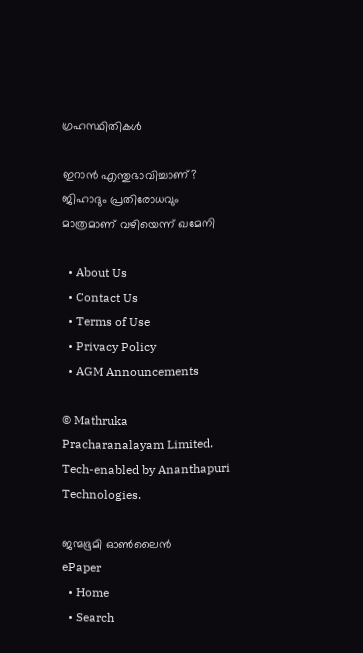ഗ്രഹസ്ഥിതികള്‍

ഇറാൻ എന്തുഭാവിച്ചാണ്? ജിഹാദും പ്രതിരോധവും മാത്രമാണ് വഴിയെന്ന് ഖമേനി

  • About Us
  • Contact Us
  • Terms of Use
  • Privacy Policy
  • AGM Announcements

© Mathruka Pracharanalayam Limited.
Tech-enabled by Ananthapuri Technologies.

ജന്മഭൂമി ഓണ്‍ലൈന്‍
ePaper
  • Home
  • Search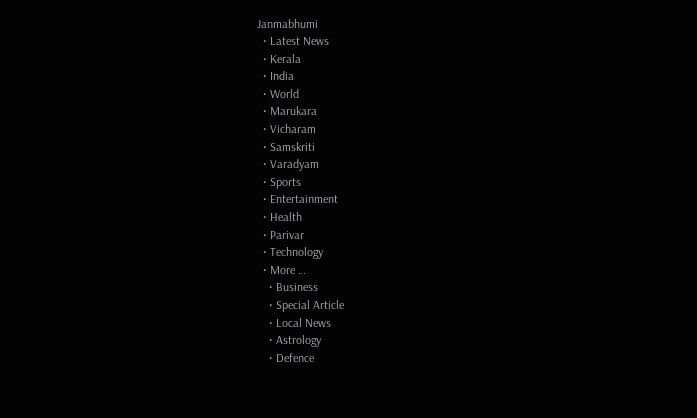Janmabhumi
  • Latest News
  • Kerala
  • India
  • World
  • Marukara
  • Vicharam
  • Samskriti
  • Varadyam
  • Sports
  • Entertainment
  • Health
  • Parivar
  • Technology
  • More …
    • Business
    • Special Article
    • Local News
    • Astrology
    • Defence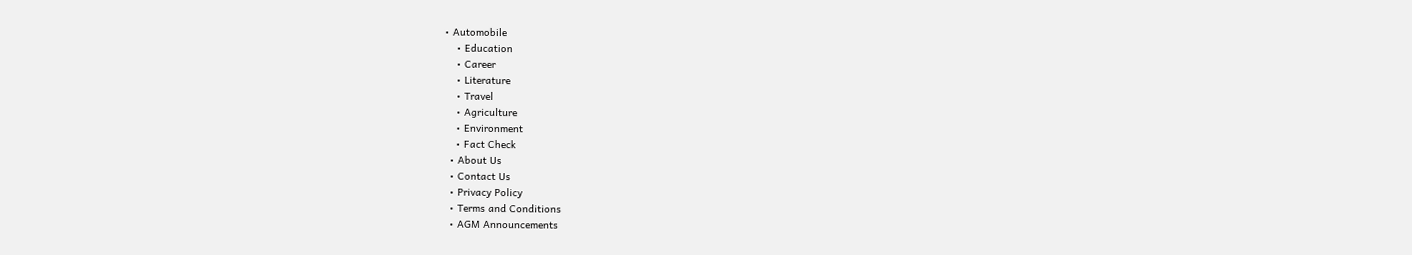• Automobile
    • Education
    • Career
    • Literature
    • Travel
    • Agriculture
    • Environment
    • Fact Check
  • About Us
  • Contact Us
  • Privacy Policy
  • Terms and Conditions
  • AGM Announcements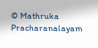© Mathruka Pracharanalayam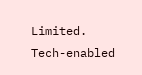Limited.
Tech-enabled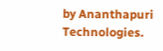by Ananthapuri Technologies.